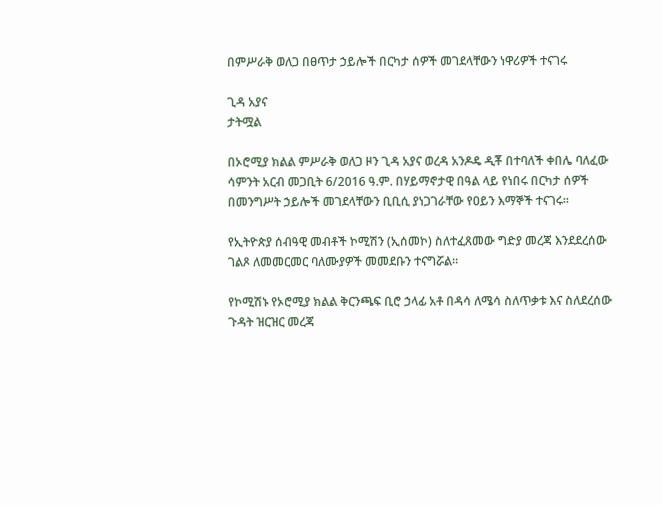በምሥራቅ ወለጋ በፀጥታ ኃይሎች በርካታ ሰዎች መገደላቸውን ነዋሪዎች ተናገሩ

ጊዳ አያና
ታትሟል

በኦሮሚያ ክልል ምሥራቅ ወለጋ ዞን ጊዳ አያና ወረዳ አንዶዴ ዲቾ በተባለች ቀበሌ ባለፈው ሳምንት አርብ መጋቢት 6/2016 ዓ.ም. በሃይማኖታዊ በዓል ላይ የነበሩ በርካታ ሰዎች በመንግሥት ኃይሎች መገደላቸውን ቢቢሲ ያነጋገራቸው የዐይን እማኞች ተናገሩ።

የኢትዮጵያ ሰብዓዊ መብቶች ኮሚሽን (ኢሰመኮ) ስለተፈጸመው ግድያ መረጃ እንደደረሰው ገልጾ ለመመርመር ባለሙያዎች መመደቡን ተናግሯል።

የኮሚሽኑ የኦሮሚያ ክልል ቅርንጫፍ ቢሮ ኃላፊ አቶ በዳሳ ለሜሳ ስለጥቃቱ እና ስለደረሰው ጉዳት ዝርዝር መረጃ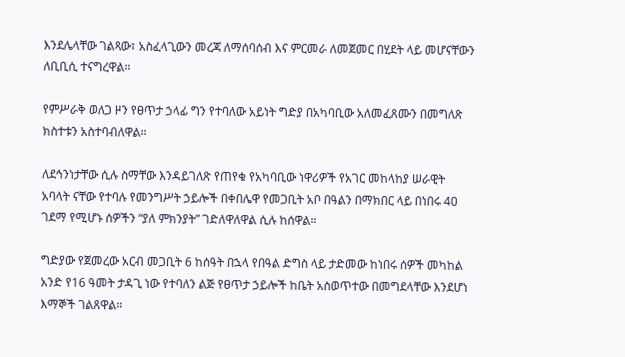እንደሌላቸው ገልጻው፣ አስፈላጊውን መረጃ ለማሰባሰብ እና ምርመራ ለመጀመር በሂደት ላይ መሆናቸውን ለቢቢሲ ተናግረዋል።

የምሥራቅ ወለጋ ዞን የፀጥታ ኃላፊ ግን የተባለው አይነት ግድያ በአካባቢው አለመፈጸሙን በመግለጽ ክስተቱን አስተባብለዋል።

ለደኅንነታቸው ሲሉ ስማቸው እንዳይገለጽ የጠየቁ የአካባቢው ነዋሪዎች የአገር መከላከያ ሠራዊት አባላት ናቸው የተባሉ የመንግሥት ኃይሎች በቀበሌዋ የመጋቢት አቦ በዓልን በማክበር ላይ በነበሩ 40 ገደማ የሚሆኑ ሰዎችን “ያለ ምክንያት” ገድለዋለዋል ሲሉ ከሰዋል።

ግድያው የጀመረው አርብ መጋቢት 6 ከሰዓት በኋላ የበዓል ድግስ ላይ ታድመው ከነበሩ ሰዎች መካከል አንድ የ16 ዓመት ታዳጊ ነው የተባለን ልጅ የፀጥታ ኃይሎች ከቤት አስወጥተው በመግደላቸው እንደሆነ እማኞች ገልጸዋል።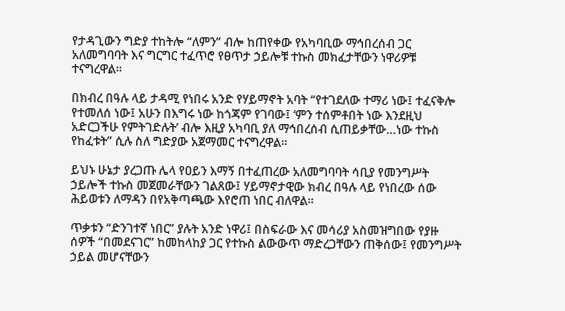የታዳጊውን ግድያ ተከትሎ “ለምን” ብሎ ከጠየቀው የአካባቢው ማኅበረሰብ ጋር አለመግባባት እና ግርግር ተፈጥሮ የፀጥታ ኃይሎቹ ተኩስ መክፈታቸውን ነዋሪዎቹ ተናግረዋል።

በክብረ በዓሉ ላይ ታዳሚ የነበሩ አንድ የሃይማኖት አባት “የተገደለው ተማሪ ነው፤ ተፈናቅሎ የተመለሰ ነው፤ አሁን በእግሩ ነው ከጎጃም የገባው፤ ‘ምን ተሰምቶበት ነው እንደዚህ አድርጋችሁ የምትገድሉት’ ብሎ እዚያ አካባቢ ያለ ማኅበረሰብ ሲጠይቃቸው…ነው ተኩስ የከፈቱት” ሲሉ ስለ ግድያው አጀማመር ተናግረዋል።

ይህኑ ሁኔታ ያረጋጡ ሌላ የዐይን እማኝ በተፈጠረው አለመግባባት ሳቢያ የመንግሥት ኃይሎች ተኩስ መጀመራቸውን ገልጸው፤ ሃይማኖታዊው ክብረ በዓሉ ላይ የነበረው ሰው ሕይወቱን ለማዳን በየአቅጣጫው እየሮጠ ነበር ብለዋል።

ጥቃቱን “ድንገተኛ ነበር” ያሉት አንድ ነዋሪ፤ በስፍራው እና መሳሪያ አስመዝግበው የያዙ ሰዎች “በመደናገር” ከመከላከያ ጋር የተኩስ ልውውጥ ማድረጋቸውን ጠቅሰው፤ የመንግሥት ኃይል መሆናቸውን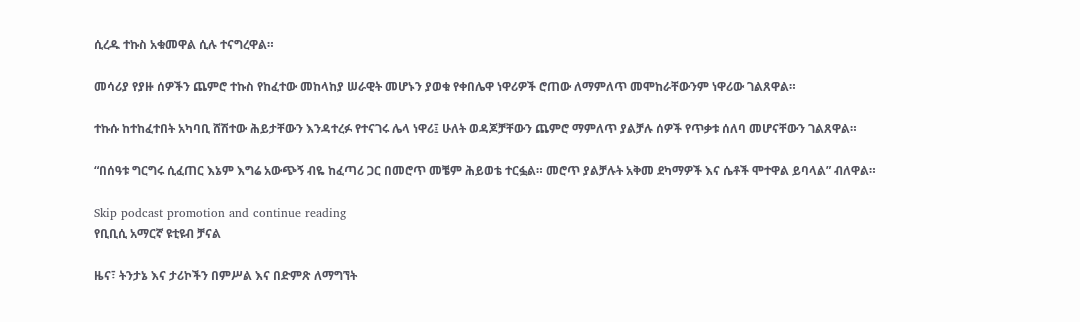ሲረዱ ተኩስ አቁመዋል ሲሉ ተናግረዋል።

መሳሪያ የያዙ ሰዎችን ጨምሮ ተኩስ የከፈተው መከላከያ ሠራዊት መሆኑን ያወቁ የቀበሌዋ ነዋሪዎች ሮጠው ለማምለጥ መሞከራቸውንም ነዋሪው ገልጸዋል።

ተኩሱ ከተከፈተበት አካባቢ ሸሽተው ሕይታቸውን እንዳተረፉ የተናገሩ ሌላ ነዋሪ፤ ሁለት ወዳጆቻቸውን ጨምሮ ማምለጥ ያልቻሉ ሰዎች የጥቃቱ ሰለባ መሆናቸውን ገልጸዋል።

“በሰዓቱ ግርግሩ ሲፈጠር እኔም እግሬ አውጭኝ ብዬ ከፈጣሪ ጋር በመሮጥ መቼም ሕይወቴ ተርፏል። መሮጥ ያልቻሉት አቅመ ደካማዎች እና ሴቶች ሞተዋል ይባላል” ብለዋል።

Skip podcast promotion and continue reading
የቢቢሲ አማርኛ ዩቲዩብ ቻናል

ዜና፣ ትንታኔ እና ታሪኮችን በምሥል እና በድምጽ ለማግኘት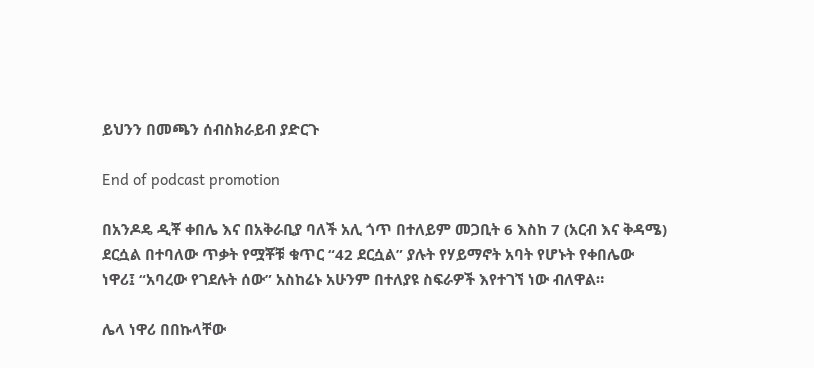ይህንን በመጫን ሰብስክራይብ ያድርጉ

End of podcast promotion

በአንዶዴ ዲቾ ቀበሌ እና በአቅራቢያ ባለች አሊ ጎጥ በተለይም መጋቢት 6 እስከ 7 (አርብ እና ቅዳሜ) ደርሷል በተባለው ጥቃት የሟቾቹ ቁጥር “42 ደርሷል” ያሉት የሃይማኖት አባት የሆኑት የቀበሌው ነዋሪ፤ “አባረው የገደሉት ሰው” አስከሬኑ አሁንም በተለያዩ ስፍራዎች እየተገኘ ነው ብለዋል።

ሌላ ነዋሪ በበኩላቸው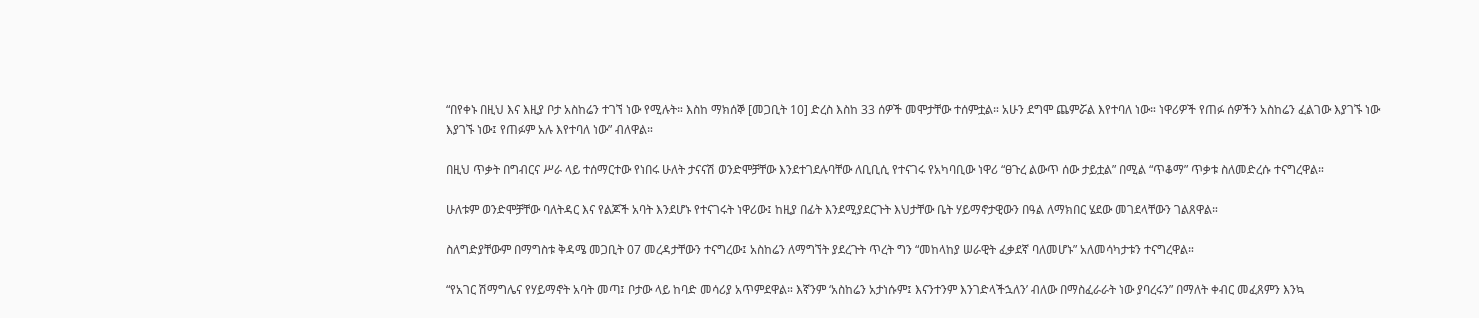“በየቀኑ በዚህ እና እዚያ ቦታ አስከሬን ተገኘ ነው የሚሉት። እስከ ማክሰኞ [መጋቢት 10] ድረስ እስከ 33 ሰዎች መሞታቸው ተሰምቷል። አሁን ደግሞ ጨምሯል እየተባለ ነው። ነዋሪዎች የጠፉ ሰዎችን አስከሬን ፈልገው እያገኙ ነው እያገኙ ነው፤ የጠፉም አሉ እየተባለ ነው” ብለዋል።

በዚህ ጥቃት በግብርና ሥራ ላይ ተሰማርተው የነበሩ ሁለት ታናናሽ ወንድሞቻቸው እንደተገደሉባቸው ለቢቢሲ የተናገሩ የአካባቢው ነዋሪ “ፀጉረ ልውጥ ሰው ታይቷል” በሚል “ጥቆማ” ጥቃቱ ስለመድረሱ ተናግረዋል።

ሁለቱም ወንድሞቻቸው ባለትዳር እና የልጆች አባት እንደሆኑ የተናገሩት ነዋሪው፤ ከዚያ በፊት እንደሚያደርጉት እህታቸው ቤት ሃይማኖታዊውን በዓል ለማክበር ሄደው መገደላቸውን ገልጸዋል።

ስለግድያቸውም በማግስቱ ቅዳሜ መጋቢት 07 መረዳታቸውን ተናግረው፤ አስከሬን ለማግኘት ያደረጉት ጥረት ግን “መከላከያ ሠራዊት ፈቃደኛ ባለመሆኑ” አለመሳካታቱን ተናግረዋል።

“የአገር ሽማግሌና የሃይማኖት አባት መጣ፤ ቦታው ላይ ከባድ መሳሪያ አጥምደዋል። እኛንም ‘አስከሬን አታነሱም፤ እናንተንም እንገድላችኋለን’ ብለው በማስፈራራት ነው ያባረሩን” በማለት ቀብር መፈጸምን እንኳ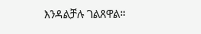እንዳልቻሉ ገልጸዋል።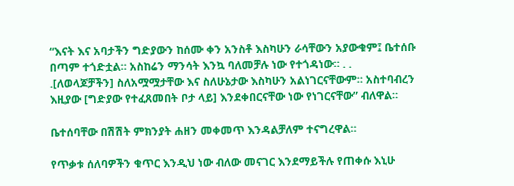“እናት እና አባታችን ግድያውን ከሰሙ ቀን አንስቶ እስካሁን ራሳቸውን አያውቁም፤ ቤተሰቡ በጣም ተጎድቷል። አስከሬን ማንሳት እንኳ ባለመቻሉ ነው የተጎዳነው። . . .[ለወላጆቻችን] ስለአሟሟታቸው እና ስለሁኔታው እስካሁን አልነገርናቸውም። አስተባብረን እዚያው [ግድያው የተፈጸመበት ቦታ ላይ] እንደቀበርናቸው ነው የነገርናቸው” ብለዋል።

ቤተሰባቸው በሽሽት ምክንያት ሐዘን መቀመጥ እንዳልቻለም ተናግረዋል።

የጥቃቱ ሰለባዎችን ቁጥር እንዲህ ነው ብለው መናገር እንደማይችሉ የጠቀሱ እኒሁ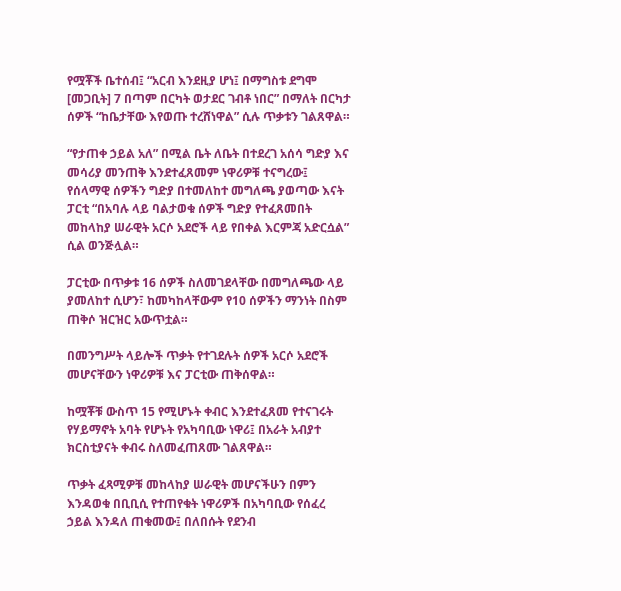የሟቾች ቤተሰብ፤ “አርብ እንደዚያ ሆነ፤ በማግስቱ ደግሞ [መጋቢት] 7 በጣም በርካት ወታደር ገብቶ ነበር” በማለት በርካታ ሰዎች “ከቤታቸው እየወጡ ተረሸነዋል” ሲሉ ጥቃቱን ገልጸዋል።

“የታጠቀ ኃይል አለ” በሚል ቤት ለቤት በተደረገ አሰሳ ግድያ እና መሳሪያ መንጠቅ እንደተፈጸመም ነዋሪዎቹ ተናግረው፤ የሰላማዊ ሰዎችን ግድያ በተመለከተ መግለጫ ያወጣው እናት ፓርቲ “በአባሉ ላይ ባልታወቁ ሰዎች ግድያ የተፈጸመበት መከላከያ ሠራዊት አርሶ አደሮች ላይ የበቀል እርምጃ አድርሷል” ሲል ወንጅሏል።

ፓርቲው በጥቃቱ 16 ሰዎች ስለመገደላቸው በመግለጫው ላይ ያመለከተ ሲሆን፣ ከመካከላቸውም የ10 ሰዎችን ማንነት በስም ጠቅሶ ዝርዝር አውጥቷል።

በመንግሥት ላይሎች ጥቃት የተገደሉት ሰዎች አርሶ አደሮች መሆናቸውን ነዋሪዎቹ እና ፓርቲው ጠቅሰዋል።

ከሟቾቹ ውስጥ 15 የሚሆኑት ቀብር እንደተፈጸመ የተናገሩት የሃይማኖት አባት የሆኑት የአካባቢው ነዋሪ፤ በአራት አብያተ ክርስቲያናት ቀብሩ ስለመፈጠጸሙ ገልጸዋል።

ጥቃት ፈጻሚዎቹ መከላከያ ሠራዊት መሆናችሁን በምን እንዳወቁ በቢቢሲ የተጠየቁት ነዋሪዎች በአካባቢው የሰፈረ ኃይል እንዳለ ጠቁመው፤ በለበሱት የደንብ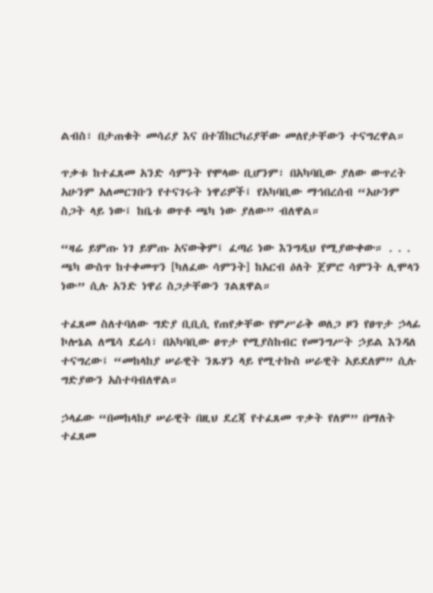ልብስ፣ በታጠቁት መሳሪያ እና በተሽከርካሪያቸው መለየታቸውን ተናግረዋል።

ጥቃቱ ከተፈጸመ አንድ ሳምንት የሞላው ቢሆንም፣ በአካባቢው ያለው ውጥረት አሁንም አለመርገቡን የተናገሩት ነዋሪዎች፤ የአካባቢው ማኅበረሰብ “አሁንም ስጋት ላይ ነው፤ ከቤቱ ወጥቶ ጫካ ነው ያለው” ብለዋል።

“ዛሬ ይምጡ ነገ ይምጡ አናውቅም፤ ፈጣሪ ነው እንግዲህ የሚያውቀው። . . . ጫካ ውስጥ ከተቀመጥን [ካለፈው ሳምንት] ከአርብ ዕለት ጀምሮ ሳምንት ሊሞላን ነው” ሲሉ አንድ ነዋሪ ስጋታቸውን ገልጸዋል።

ተፈጸመ ስለተባለው ግድያ ቢቢሲ የጠየቃቸው የምሥራቅ ወለጋ ዞን የፀጥታ ኃላፊ ኮሎኔል ለሜሳ ደሬሳ፣ በአካባቢው ፀጥታ የሚያስከብር የመንግሥት ኃይል እንዳለ ተናግረው፤ “መከላከያ ሠራዊት ንጹሃን ላይ የሚተኩስ ሠራዊት አይደለም” ሲሉ ግድያውን አስተባብለዋል።

ኃላፊው “በመከላከያ ሠራዊት በዚህ ደረጃ የተፈጸመ ጥቃት የለም” በማለት ተፈጸመ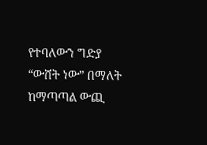የተባለውን ግድያ “ውሸት ነው” በማለት ከማጣጣል ውጪ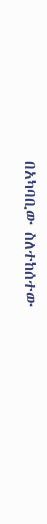በአካባቢው ስለተከሰተው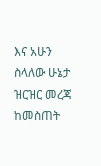እና አሁን ስላለው ሁኔታ ዝርዝር መረጃ ከመስጠት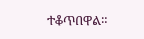ተቆጥበዋል።